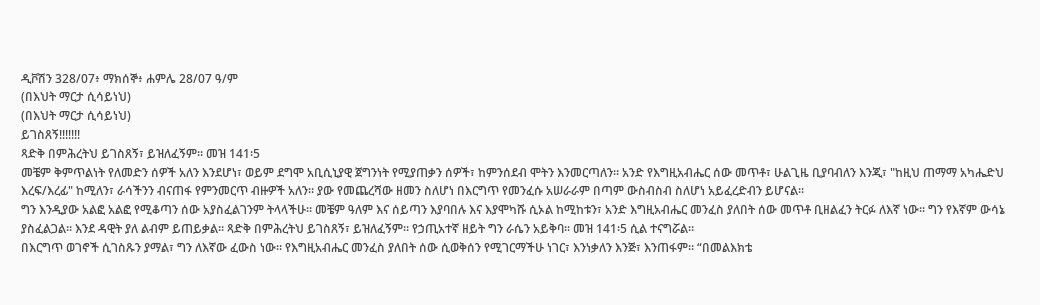ዲቮሽን 328/07፥ ማክሰኞ፥ ሐምሌ 28/07 ዓ/ም
(በእህት ማርታ ሲሳይነህ)
(በእህት ማርታ ሲሳይነህ)
ይገስጸኝ!!!!!!!
ጻድቅ በምሕረትህ ይገስጸኝ፣ ይዝለፈኝም። መዝ 141፡5
መቼም ቅምጥልነት የለመድን ሰዎች አለን እንደሆነ፣ ወይም ደግሞ አቢሲኒያዊ ጀግንነት የሚያጠቃን ሰዎች፣ ከምንሰደብ ሞትን እንመርጣለን። አንድ የእግዚአብሔር ሰው መጥቶ፣ ሁልጊዜ ቢያባብለን እንጂ፣ "ከዚህ ጠማማ አካሔድህ እረፍ/እረፊ" ከሚለን፣ ራሳችንን ብናጠፋ የምንመርጥ ብዙዎች አለን። ያው የመጨረሻው ዘመን ስለሆነ በእርግጥ የመንፈሱ አሠራራም በጣም ውስብስብ ስለሆነ አይፈረድብን ይሆናል።
ግን እንዲያው አልፎ አልፎ የሚቆጣን ሰው አያስፈልገንም ትላላችሁ። መቼም ዓለም እና ሰይጣን እያባበሉ እና እያሞካሹ ሲኦል ከሚከቱን፣ አንድ እግዚአብሔር መንፈስ ያለበት ሰው መጥቶ ቢዘልፈን ትርፉ ለእኛ ነው። ግን የእኛም ውሳኔ ያስፈልጋል። እንደ ዳዊት ያለ ልብም ይጠይቃል። ጻድቅ በምሕረትህ ይገስጸኝ፣ ይዝለፈኝም። የኃጢአተኛ ዘይት ግን ራሴን አይቅባ። መዝ 141፡5 ሲል ተናግሯል።
በእርግጥ ወገኖች ሲገስጹን ያማል፣ ግን ለእኛው ፈውስ ነው። የእግዚአብሔር መንፈስ ያለበት ሰው ሲወቅሰን የሚገርማችሁ ነገር፣ እንነቃለን እንጅ፣ እንጠፋም። “በመልእክቴ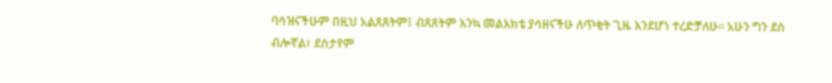ባሳዝናችሁም በዚህ አልጸጸትም፤ ብጸጸትም እንኳ መልእክቴ ያሳዘናችሁ ለጥቂት ጊዜ እንደሆነ ተረድቻለሁ። አሁን ግን ደስ ብሎኛል፣ ደስታየም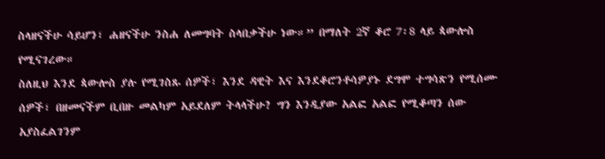ስላዘናችሁ ሳይሆን፣ ሐዘናችሁ ንስሐ ለመግባት ስላበቃችሁ ነው።” በማለት 2ኛ ቆሮ 7፡8 ላይ ጳውሎስ የሚናገረው።
ስለዚህ እንደ ጳውሎስ ያሉ የሚገስጹ ሰዎች፣ እንደ ዳዊት እና እንደቆሮንቶሳዎያኑ ደግሞ ተግሳጽን የሚሰሙ ሰዎች፣ በዘመናችም ቢበዙ መልካም አይደለም ትላላችሁ? ግን እንዲያው አልፎ አልፎ የሚቆጣን ሰው አያስፈልገንም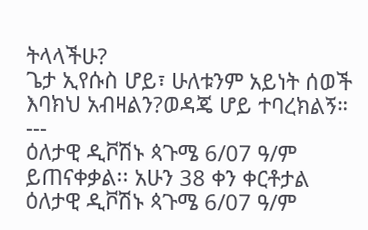ትላላችሁ?
ጌታ ኢየሱስ ሆይ፣ ሁለቱንም አይነት ሰወች እባክህ አብዛልን?ወዳጄ ሆይ ተባረክልኝ።
---
ዕለታዊ ዲቮሽኑ ጳጉሜ 6/07 ዓ/ም ይጠናቀቃል፡፡ አሁን 38 ቀን ቀርቶታል
ዕለታዊ ዲቮሽኑ ጳጉሜ 6/07 ዓ/ም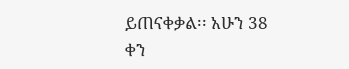ይጠናቀቃል፡፡ አሁን 38 ቀን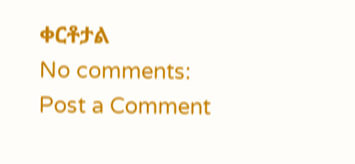ቀርቶታል
No comments:
Post a Comment